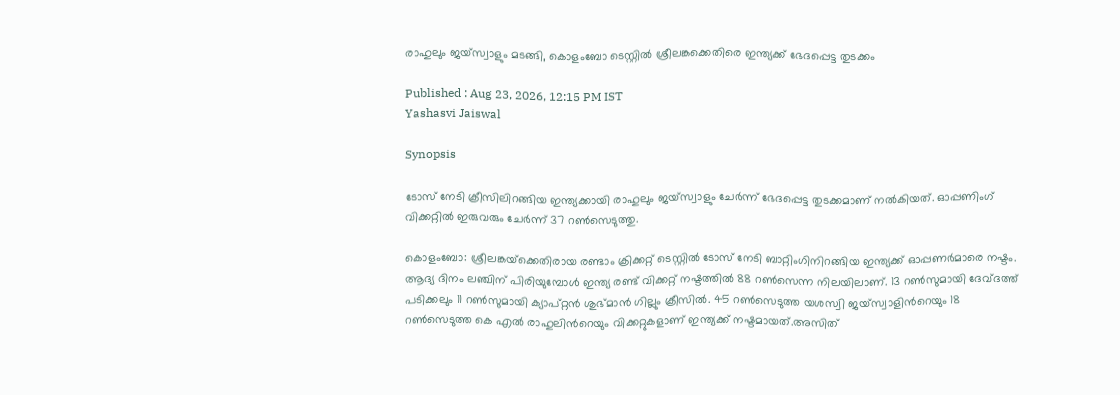രാഹുലും ജയ്സ്വാളും മടങ്ങി, കൊളംബോ ടെസ്റ്റില്‍ ശ്രീലങ്കക്കെതിരെ ഇന്ത്യക്ക് ഭേദപ്പെട്ട തുടക്കം

Published : Aug 23, 2026, 12:15 PM IST
Yashasvi Jaiswal

Synopsis

ടോസ് നേടി ക്രീസിലിറങ്ങിയ ഇന്ത്യക്കായി രാഹുലും ജയ്സ്വാളും ചേ‍ര്‍ന്ന് ഭേദപ്പെട്ട തുടക്കമാണ് നല്‍കിയത്. ഓപ്പണിംഗ് വിക്കറ്റില്‍ ഇരുവരും ചേര്‍ന്ന് 37 റണ്‍സെടുത്തു.

കൊളംബോ: ശ്രീലങ്കയ്‌ക്കെതിരായ രണ്ടാം ക്രിക്കറ്റ് ടെസ്റ്റില്‍ ടോസ് നേടി ബാറ്റിംഗിനിറങ്ങിയ ഇന്ത്യക്ക് ഓപ്പണര്‍മാരെ നഷ്ടം. ആദ്യ ദിനം ലഞ്ചിന് പിരിയുമ്പോള്‍ ഇന്ത്യ രണ്ട് വിക്കറ്റ് നഷ്ടത്തില്‍ 88 റണ്‍സെന്ന നിലയിലാണ്. 13 റണ്‍സുമായി ദേവ്ദത്ത് പടിക്കലും 11 റണ്‍സുമായി ക്യാപ്റ്റൻ ശുഭ്മാന്‍ ഗില്ലും ക്രീസില്‍. 45 റണ്‍സെടുത്ത യശസ്വി ജയ്സ്വാളിന്‍റെയും 18 റണ്‍സെടുത്ത കെ എല്‍ രാഹുലിന്‍റെയും വിക്കറ്റുകളാണ് ഇന്ത്യക്ക് നഷ്ടമായത്.അസിത്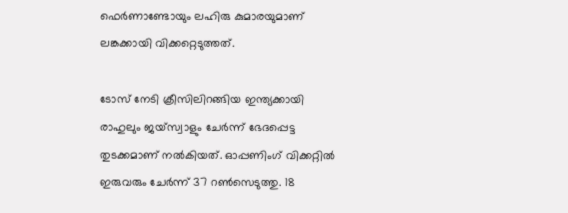ഫെര്‍ണാണ്ടോയും ലഹിരു കുമാരയുമാണ് ലങ്കക്കായി വിക്കറ്റെടുത്തത്.

ടോസ് നേടി ക്രീസിലിറങ്ങിയ ഇന്ത്യക്കായി രാഹുലും ജയ്സ്വാളും ചേ‍ര്‍ന്ന് ഭേദപ്പെട്ട തുടക്കമാണ് നല്‍കിയത്. ഓപ്പണിംഗ് വിക്കറ്റില്‍ ഇരുവരും ചേര്‍ന്ന് 37 റണ്‍സെടുത്തു. 18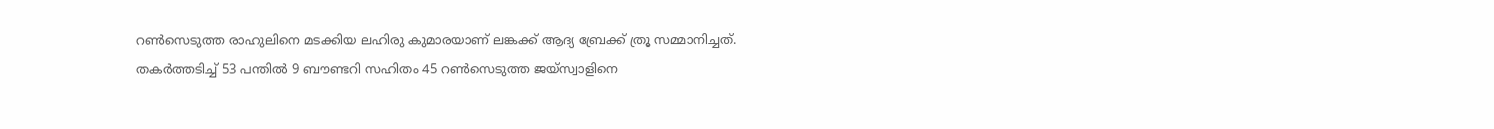റണ്‍സെടുത്ത രാഹുലിനെ മടക്കിയ ലഹിരു കുമാരയാണ് ലങ്കക്ക് ആദ്യ ബ്രേക്ക് ത്രൂ സമ്മാനിച്ചത്. തകര്‍ത്തടിച്ച് 53 പന്തില്‍ 9 ബൗണ്ടറി സഹിതം 45 റണ്‍സെടുത്ത ജയ്സ്വാളിനെ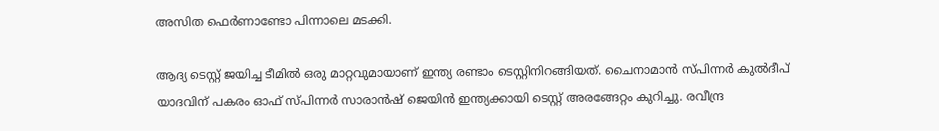അസിത ഫെര്‍ണാണ്ടോ പിന്നാലെ മടക്കി.

ആദ്യ ടെസ്റ്റ് ജയിച്ച ടീമില്‍ ഒരു മാറ്റവുമായാണ് ഇന്ത്യ രണ്ടാം ടെസ്റ്റിനിറങ്ങിയത്. ചൈനാമാന്‍ സ്പിന്നര്‍ കുല്‍ദീപ് യാദവിന് പകരം ഓഫ് സ്പിന്നർ സാരാൻഷ് ജെയിന്‍ ഇന്ത്യക്കായി ടെസ്റ്റ് അരങ്ങേറ്റം കുറിച്ചു. രവീന്ദ്ര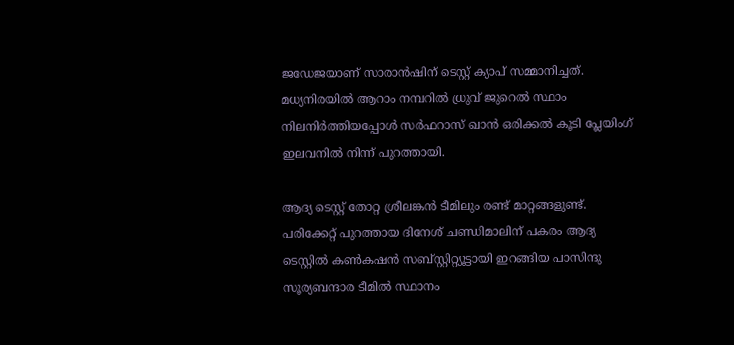ജഡേജയാണ് സാരാൻഷിന് ടെസ്റ്റ് ക്യാപ് സമ്മാനിച്ചത്. മധ്യനിരയിൽ ആറാം നമ്പറിൽ ധ്രുവ് ജുറെൽ സ്ഥാം നിലനിര്‍ത്തിയപ്പോള്‍ സർഫറാസ് ഖാൻ ഒരിക്കല്‍ കൂടി പ്ലേയിംഗ് ഇലവനില്‍ നിന്ന് പുറത്തായി.

ആദ്യ ടെസ്റ്റ് തോറ്റ ശ്രീലങ്കൻ ടീമിലും രണ്ട് മാറ്റങ്ങളുണ്ട്. പരിക്കേറ്റ് പുറത്തായ ദിനേശ് ചണ്ഡിമാലിന് പകരം ആദ്യ ടെസ്റ്റില്‍ കണ്‍കഷൻ സബ്സ്റ്റിറ്റ്യൂട്ടായി ഇറങ്ങിയ പാസിന്ദു സൂര്യബന്ദാര ടീമിൽ സ്ഥാനം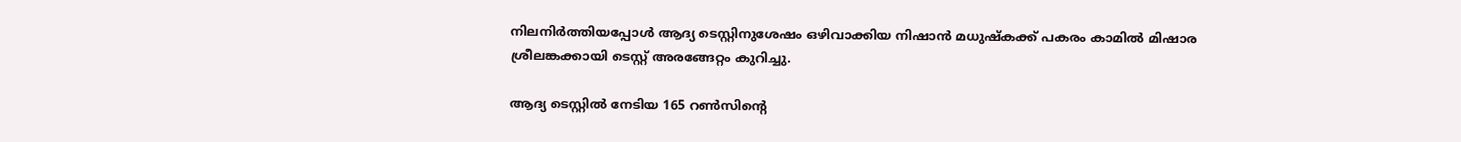നിലനിര്‍ത്തിയപ്പോള്‍ ആദ്യ ടെസ്റ്റിനുശേഷം ഒഴിവാക്കിയ നിഷാൻ മധുഷ്കക്ക് പകരം കാമിൽ മിഷാര ശ്രീലങ്കക്കായി ടെസ്റ്റ് അരങ്ങേറ്റം കുറിച്ചു.

ആദ്യ ടെസ്റ്റിൽ നേടിയ 165 റൺസിന്‍റെ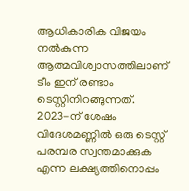ആധികാരിക വിജയം നൽകുന്ന ആത്മവിശ്വാസത്തിലാണ് ടീം ഇന് രണ്ടാം ടെസ്റ്റിനിറങ്ങുന്നത്. 2023-ന് ശേഷം വിദേശമണ്ണിൽ ഒരു ടെസ്റ്റ് പരമ്പര സ്വന്തമാക്കുക എന്ന ലക്ഷ്യത്തിനൊപ്പം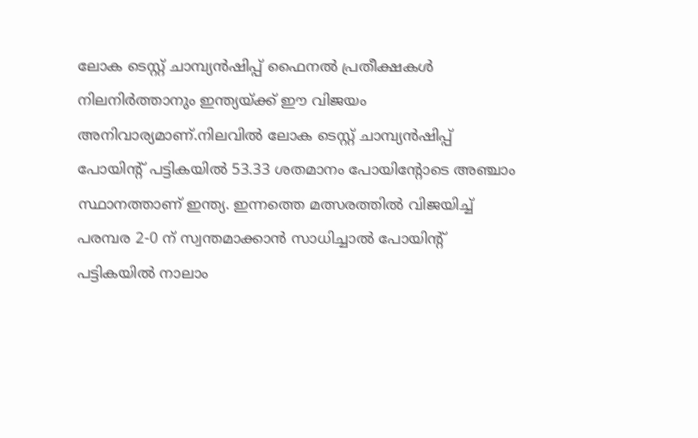ലോക ടെസ്റ്റ് ചാമ്പ്യൻഷിപ്പ് ഫൈനൽ പ്രതീക്ഷകൾ നിലനിർത്താനും ഇന്ത്യയ്ക്ക് ഈ വിജയം അനിവാര്യമാണ്.നിലവിൽ ലോക ടെസ്റ്റ് ചാമ്പ്യൻഷിപ്പ് പോയിന്‍റ് പട്ടികയിൽ 53.33 ശതമാനം പോയിന്റോടെ അഞ്ചാം സ്ഥാനത്താണ് ഇന്ത്യ. ഇന്നത്തെ മത്സരത്തിൽ വിജയിച്ച് പരമ്പര 2-0 ന് സ്വന്തമാക്കാൻ സാധിച്ചാൽ പോയിന്റ് പട്ടികയിൽ നാലാം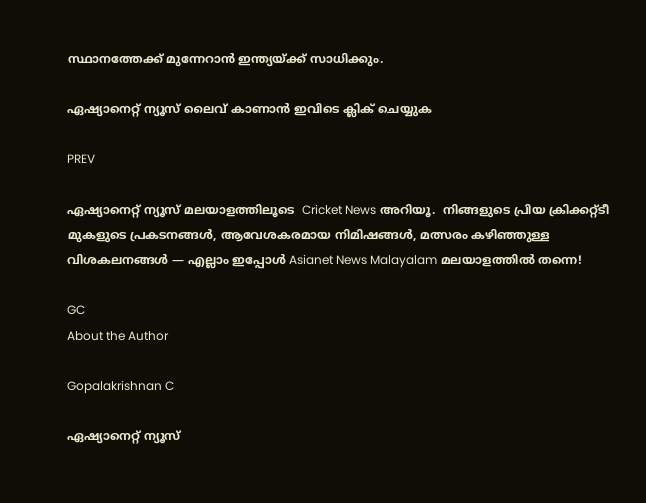സ്ഥാനത്തേക്ക് മുന്നേറാൻ ഇന്ത്യയ്ക്ക് സാധിക്കും.

ഏഷ്യാനെറ്റ് ന്യൂസ് ലൈവ് കാണാന്‍ ഇവിടെ ക്ലിക് ചെയ്യുക

PREV

ഏഷ്യാനെറ്റ് ന്യൂസ് മലയാളത്തിലൂടെ  Cricket News അറിയൂ.  നിങ്ങളുടെ പ്രിയ ക്രിക്കറ്റ്ടീ മുകളുടെ പ്രകടനങ്ങൾ, ആവേശകരമായ നിമിഷങ്ങൾ, മത്സരം കഴിഞ്ഞുള്ള വിശകലനങ്ങൾ — എല്ലാം ഇപ്പോൾ Asianet News Malayalam മലയാളത്തിൽ തന്നെ!

GC
About the Author

Gopalakrishnan C

ഏഷ്യാനെറ്റ് ന്യൂസ്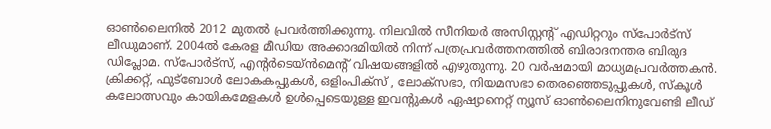ഓണ്‍ലൈനില്‍ 2012 മുതല്‍ പ്രവര്‍ത്തിക്കുന്നു. നിലവില്‍ സീനിയര്‍ അസിസ്റ്റന്‍റ് എഡിറ്ററും സ്പോർട്സ് ലീഡുമാണ്. 2004ൽ കേരള മീഡിയ അക്കാദമിയില്‍ നിന്ന് പത്രപ്രവര്‍ത്തനത്തില്‍ ബിരാദനന്തര ബിരുദ ഡിപ്ലോമ. സ്പോര്‍ട്സ്, എന്‍റര്‍ടെയ്ൻമെന്‍റ് വിഷയങ്ങളില്‍ എഴുതുന്നു. 20 വര്‍ഷമായി മാധ്യമപ്രവര്‍ത്തകൻ. ക്രിക്കറ്റ്, ഫുട്ബോള്‍ ലോകകപ്പുകൾ, ഒളിംപിക്സ് , ലോക്സഭാ, നിയമസഭാ തെരഞ്ഞെടുപ്പുകള്‍, സ്കൂള്‍ കലോത്സവും കായികമേളകള്‍ ഉള്‍പ്പെടെയുള്ള ഇവന്‍റുകള്‍ ഏഷ്യാനെറ്റ് ന്യൂസ് ഓണ്‍ലൈനിനുവേണ്ടി ലീഡ്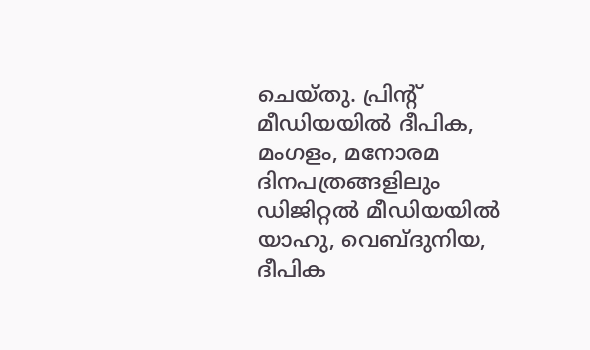ചെയ്തു. പ്രിന്‍റ് മീഡിയയില്‍ ദീപിക, മംഗളം, മനോരമ ദിനപത്രങ്ങളിലും ഡിജിറ്റൽ മീഡിയയില്‍ യാഹു, വെബ്ദുനിയ, ദീപിക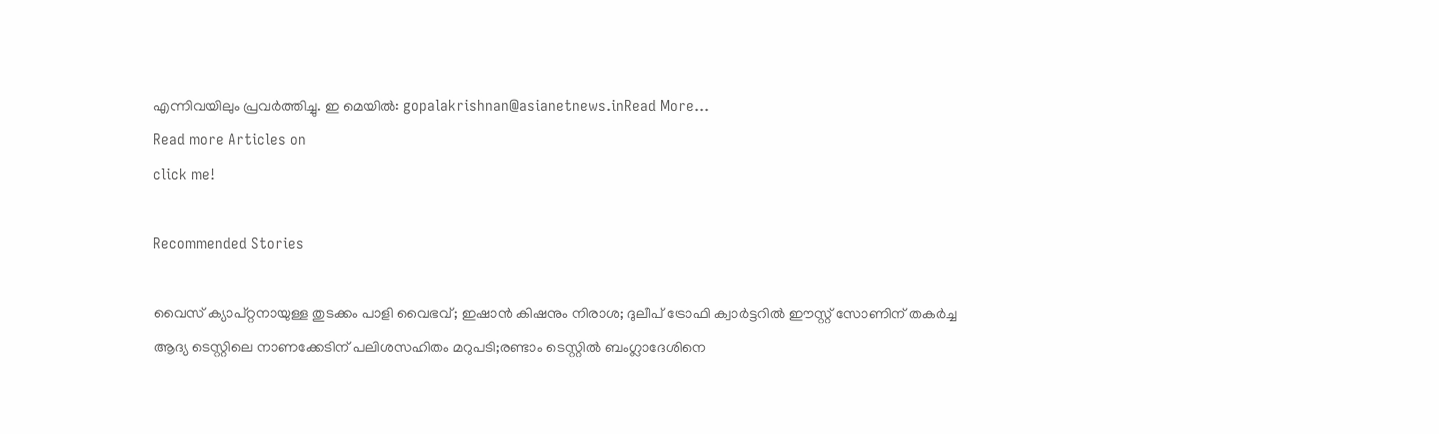എന്നിവയിലും പ്രവര്‍ത്തിച്ചു. ഇ മെയില്‍: gopalakrishnan@asianetnews.inRead More...
Read more Articles on
click me!

Recommended Stories

വൈസ് ക്യാപ്റ്റനായുള്ള തുടക്കം പാളി വൈഭവ്; ഇഷാൻ കിഷനും നിരാശ; ദുലീപ് ട്രോഫി ക്വാർട്ടറിൽ ഈസ്റ്റ് സോണിന് തക‍ർച്ച
ആദ്യ ടെസ്റ്റിലെ നാണക്കേടിന് പലിശസഹിതം മറുപടി;രണ്ടാം ടെസ്റ്റില്‍ ബംഗ്ലാദേശിനെ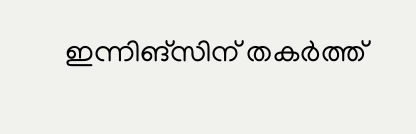ഇന്നിങ്സിന് തകർത്ത്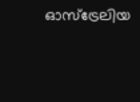ഓസ്ട്രേലിയ